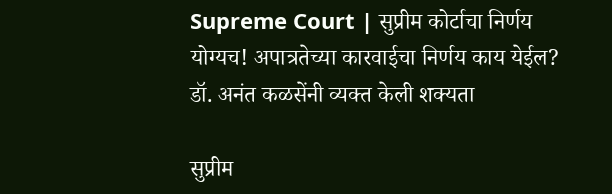Supreme Court | सुप्रीम कोर्टाचा निर्णय योग्यच! अपात्रतेच्या कारवाईचा निर्णय काय येईल? डॉ. अनंत कळसेंनी व्यक्त केली शक्यता

सुप्रीम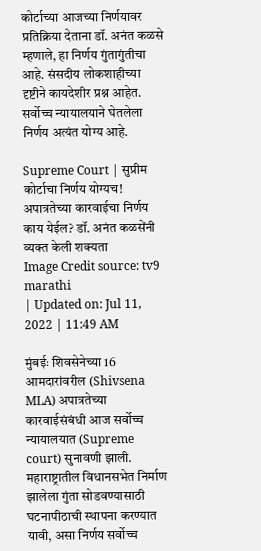कोर्टाच्या आजच्या निर्णयावर प्रतिक्रिया देताना डॉ. अनंत कळसे म्हणाले, हा निर्णय गुंतागुंतीचा आहे. संसदीय लोकशाहीच्या दृष्टीने कायदेशीर प्रश्न आहेत. सर्वोच्च न्यायालयाने घेतलेला निर्णय अत्यंत योग्य आहे.

Supreme Court | सुप्रीम कोर्टाचा निर्णय योग्यच! अपात्रतेच्या कारवाईचा निर्णय काय येईल? डॉ. अनंत कळसेंनी व्यक्त केली शक्यता
Image Credit source: tv9 marathi
| Updated on: Jul 11, 2022 | 11:49 AM

मुंबईः शिवसेनेच्या 16 आमदारांवरील (Shivsena MLA) अपात्रतेच्या कारवाईसंबंधी आज सर्वोच्च न्यायालयात (Supreme court) सुनावणी झाली. महाराष्ट्रातील विधानसभेत निर्माण झालेला गुंता सोडवण्यासाठी घटनापीठाची स्थापना करण्यात यावी, असा निर्णय सर्वोच्च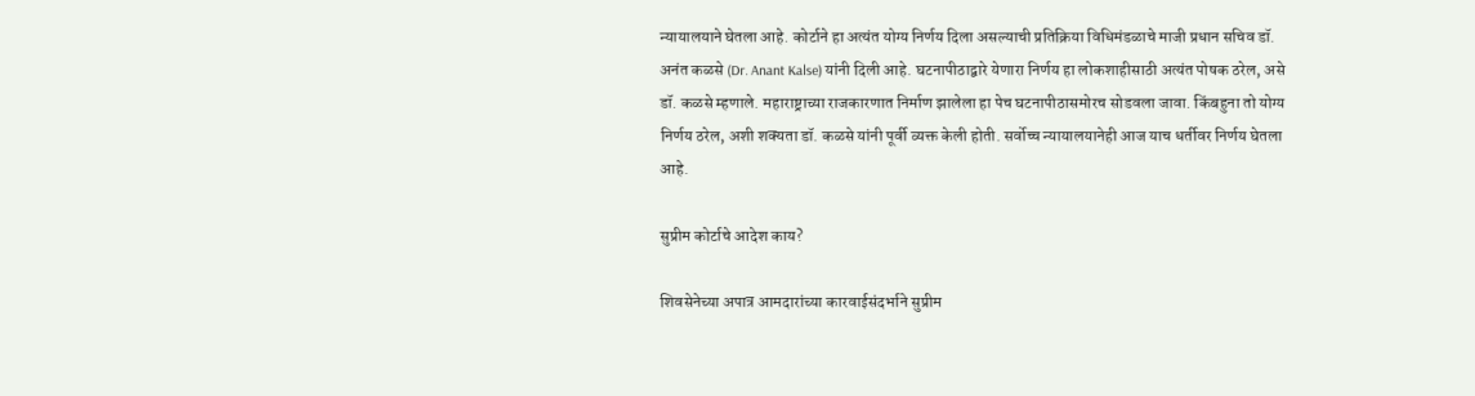न्यायालयाने घेतला आहे. कोर्टाने हा अत्यंत योग्य निर्णय दिला असल्याची प्रतिक्रिया विधिमंडळाचे माजी प्रधान सचिव डॉ. अनंत कळसे (Dr. Anant Kalse) यांनी दिली आहे. घटनापीठाद्वारे येणारा निर्णय हा लोकशाहीसाठी अत्यंत पोषक ठरेल, असे डॉ. कळसे म्हणाले. महाराष्ट्राच्या राजकारणात निर्माण झालेला हा पेच घटनापीठासमोरच सोडवला जावा. किंबहुना तो योग्य निर्णय ठरेल, अशी शक्यता डॉ. कळसे यांनी पूर्वी व्यक्त केली होती. सर्वोच्च न्यायालयानेही आज याच धर्तीवर निर्णय घेतला आहे.

सुप्रीम कोर्टाचे आदेश काय?

शिवसेनेच्या अपात्र आमदारांच्या कारवाईसंदर्भाने सुप्रीम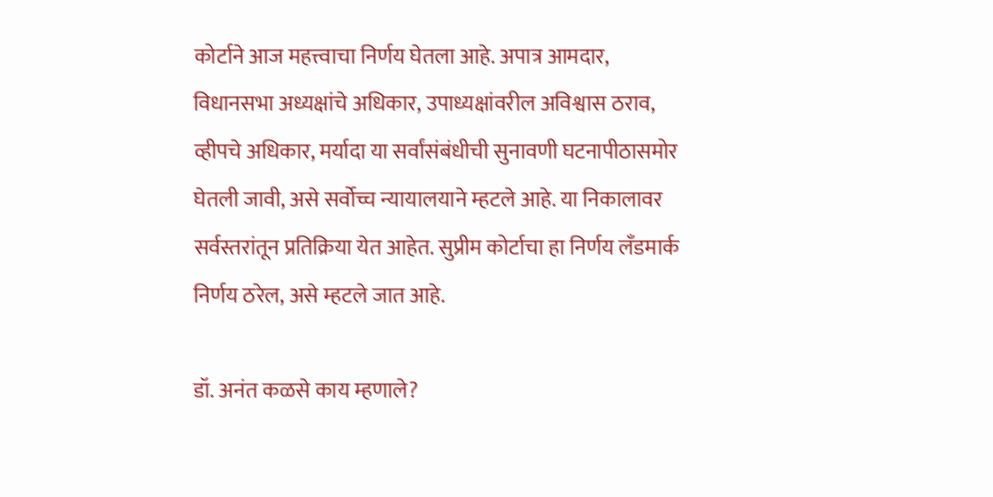कोर्टाने आज महत्त्वाचा निर्णय घेतला आहे. अपात्र आमदार, विधानसभा अध्यक्षांचे अधिकार, उपाध्यक्षांवरील अविश्वास ठराव, व्हीपचे अधिकार, मर्यादा या सर्वांसंबंधीची सुनावणी घटनापीठासमोर घेतली जावी, असे सर्वोच्च न्यायालयाने म्हटले आहे. या निकालावर सर्वस्तरांतून प्रतिक्रिया येत आहेत. सुप्रीम कोर्टाचा हा निर्णय लँडमार्क निर्णय ठरेल, असे म्हटले जात आहे.

डॉ. अनंत कळसे काय म्हणाले?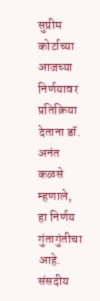सुप्रीम कोर्टाच्या आजच्या निर्णयावर प्रतिक्रिया देताना डॉ. अनंत कळसे म्हणाले, हा निर्णय गुंतागुंतीचा आहे. संसदीय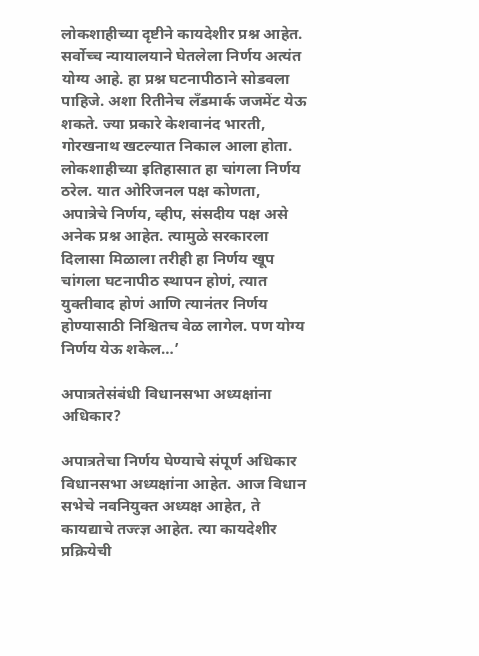लोकशाहीच्या दृष्टीने कायदेशीर प्रश्न आहेत. सर्वोच्च न्यायालयाने घेतलेला निर्णय अत्यंत योग्य आहे. हा प्रश्न घटनापीठाने सोडवला पाहिजे. अशा रितीनेच लँडमार्क जजमेंट येऊ शकते. ज्या प्रकारे केशवानंद भारती, गोरखनाथ खटल्यात निकाल आला होता. लोकशाहीच्या इतिहासात हा चांगला निर्णय ठरेल. यात ओरिजनल पक्ष कोणता, अपात्रेचे निर्णय, व्हीप, संसदीय पक्ष असे अनेक प्रश्न आहेत. त्यामुळे सरकारला दिलासा मिळाला तरीही हा निर्णय खूप चांगला घटनापीठ स्थापन होणं, त्यात युक्तीवाद होणं आणि त्यानंतर निर्णय होण्यासाठी निश्चितच वेळ लागेल. पण योग्य निर्णय येऊ शकेल…’

अपात्रतेसंबंधी विधानसभा अध्यक्षांना अधिकार?

अपात्रतेचा निर्णय घेण्याचे संपूर्ण अधिकार विधानसभा अध्यक्षांना आहेत. आज विधान सभेचे नवनियुक्त अध्यक्ष आहेत, ते कायद्याचे तज्त्ज्ञ आहेत. त्या कायदेशीर प्रक्रियेची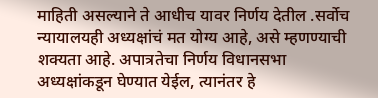माहिती असल्याने ते आधीच यावर निर्णय देतील .सर्वोच न्यायालयही अध्यक्षांचं मत योग्य आहे, असे म्हणण्याची शक्यता आहे. अपात्रतेचा निर्णय विधानसभा अध्यक्षांकडून घेण्यात येईल, त्यानंतर हे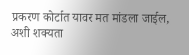प्रकरण कोर्टात यावर मत मांडला जाईल, अशी शक्यता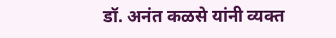डॉ. अनंत कळसे यांनी व्यक्त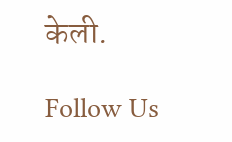केली.

Follow Us